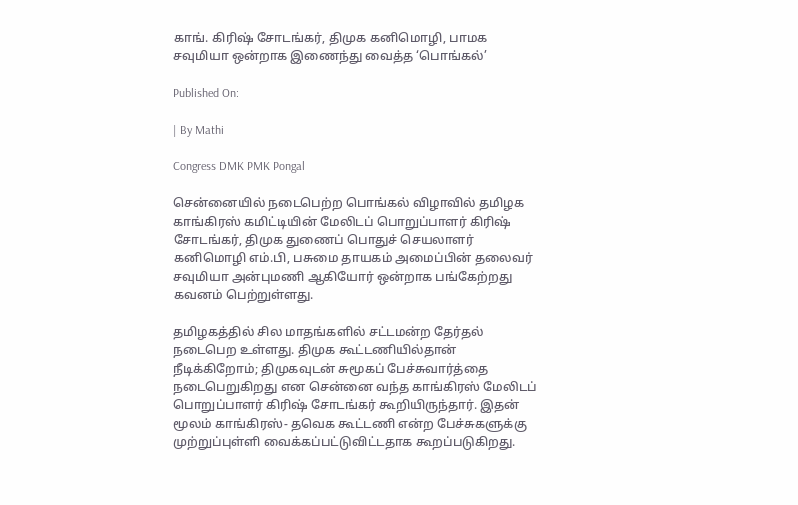காங். கிரிஷ் சோடங்கர், திமுக கனிமொழி, பாமக சவுமியா ஒன்றாக இணைந்து வைத்த ‘பொங்கல்’

Published On:

| By Mathi

Congress DMK PMK Pongal

சென்னையில் நடைபெற்ற பொங்கல் விழாவில் தமிழக காங்கிரஸ் கமிட்டியின் மேலிடப் பொறுப்பாளர் கிரிஷ் சோடங்கர், திமுக துணைப் பொதுச் செயலாளர் கனிமொழி எம்.பி, பசுமை தாயகம் அமைப்பின் தலைவர் சவுமியா அன்புமணி ஆகியோர் ஒன்றாக பங்கேற்றது கவனம் பெற்றுள்ளது.

தமிழகத்தில் சில மாதங்களில் சட்டமன்ற தேர்தல் நடைபெற உள்ளது. திமுக கூட்டணியில்தான் நீடிக்கிறோம்; திமுகவுடன் சுமூகப் பேச்சுவார்த்தை நடைபெறுகிறது என சென்னை வந்த காங்கிரஸ் மேலிடப் பொறுப்பாளர் கிரிஷ் சோடங்கர் கூறியிருந்தார். இதன் மூலம் காங்கிரஸ்- தவெக கூட்டணி என்ற பேச்சுகளுக்கு முற்றுப்புள்ளி வைக்கப்பட்டுவிட்டதாக கூறப்படுகிறது.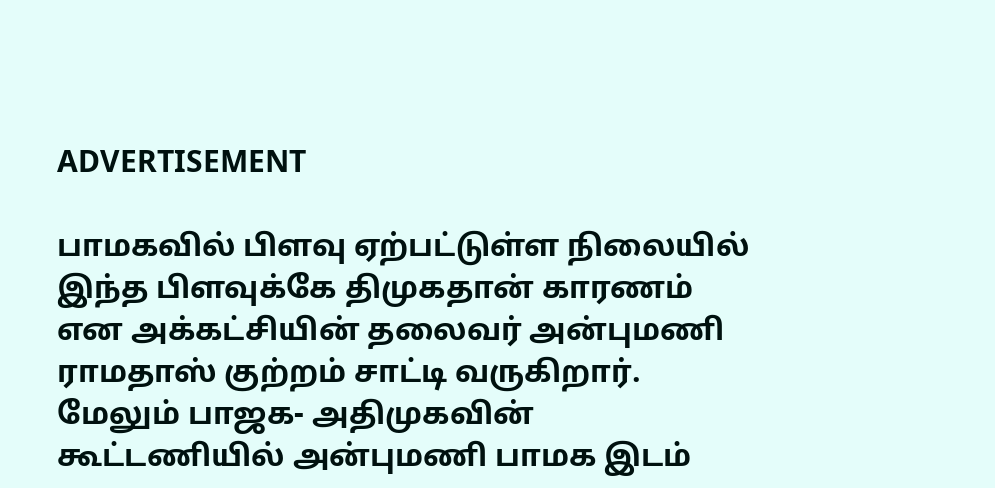ADVERTISEMENT

பாமகவில் பிளவு ஏற்பட்டுள்ள நிலையில் இந்த பிளவுக்கே திமுகதான் காரணம் என அக்கட்சியின் தலைவர் அன்புமணி ராமதாஸ் குற்றம் சாட்டி வருகிறார். மேலும் பாஜக- அதிமுகவின் கூட்டணியில் அன்புமணி பாமக இடம்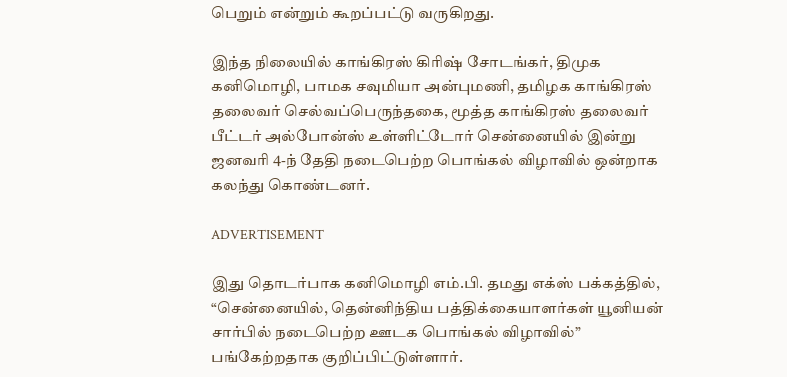பெறும் என்றும் கூறப்பட்டு வருகிறது.

இந்த நிலையில் காங்கிரஸ் கிரிஷ் சோடங்கர், திமுக கனிமொழி, பாமக சவுமியா அன்புமணி, தமிழக காங்கிரஸ் தலைவர் செல்வப்பெருந்தகை, மூத்த காங்கிரஸ் தலைவர் பீட்டர் அல்போன்ஸ் உள்ளிட்டோர் சென்னையில் இன்று ஜனவரி 4-ந் தேதி நடைபெற்ற பொங்கல் விழாவில் ஒன்றாக கலந்து கொண்டனர்.

ADVERTISEMENT

இது தொடர்பாக கனிமொழி எம்.பி. தமது எக்ஸ் பக்கத்தில், “சென்னையில், தென்னிந்திய பத்திக்கையாளர்கள் யூனியன் சார்பில் நடைபெற்ற ஊடக பொங்கல் விழாவில்” பங்கேற்றதாக குறிப்பிட்டுள்ளார்.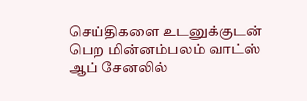செய்திகளை உடனுக்குடன் பெற மின்னம்பலம் வாட்ஸ் ஆப் சேனலில்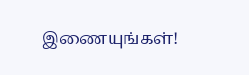இணையுங்கள்!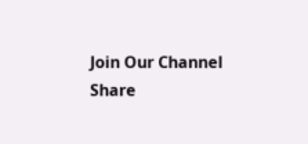Join Our Channel
Share